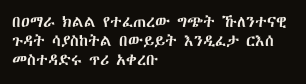በዐማራ ክልል የተፈጠረው ግጭት ኹለንተናዊ ጉዳት ሳያስከትል በውይይት እንዲፈታ ርእሰ መስተዳድሩ ጥሪ አቀረቡ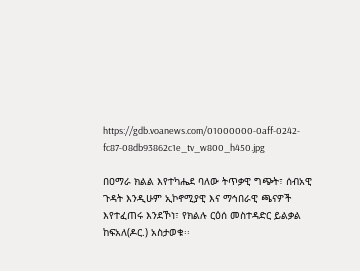https://gdb.voanews.com/01000000-0aff-0242-fc87-08db93862c1e_tv_w800_h450.jpg

በዐማራ ክልል እየተካሔደ ባለው ትጥቃዊ ግጭት፣ ሰብአዊ ጉዳት እንዲሁም ኢኮኖሚያዊ እና ማኅበራዊ ጫናዎች እየተፈጠሩ እንደኾነ፣ የክልሉ ርዕሰ መስተዳድር ይልቃል ከፍአለ(ዶር.) አስታወቁ፡፡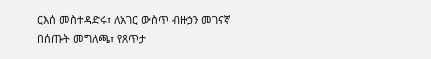ርእሰ መስተዳድሩ፣ ለአገር ውስጥ ብዙኃን መገናኛ በሰጡት መግለጫ፣ የጸጥታ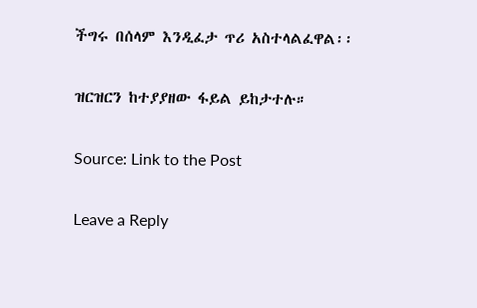ችግሩ በሰላም እንዲፈታ ጥሪ አስተላልፈዋል፡፡

ዝርዝርን ከተያያዘው ፋይል ይከታተሉ።

Source: Link to the Post

Leave a Reply